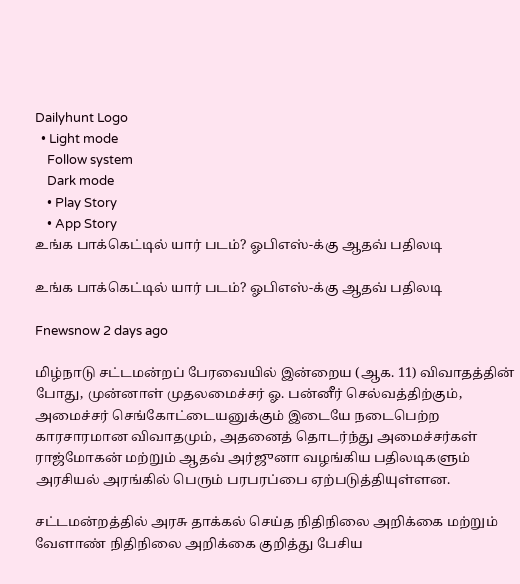Dailyhunt Logo
  • Light mode
    Follow system
    Dark mode
    • Play Story
    • App Story
உங்க பாக்கெட்டில் யார் படம்? ஓபிஎஸ்-க்கு ஆதவ் பதிலடி

உங்க பாக்கெட்டில் யார் படம்? ஓபிஎஸ்-க்கு ஆதவ் பதிலடி

Fnewsnow 2 days ago

மிழ்நாடு சட்டமன்றப் பேரவையில் இன்றைய (ஆக. 11) விவாதத்தின் போது, முன்னாள் முதலமைச்சர் ஓ. பன்னீர் செல்வத்திற்கும், அமைச்சர் செங்கோட்டையனுக்கும் இடையே நடைபெற்ற காரசாரமான விவாதமும், அதனைத் தொடர்ந்து அமைச்சர்கள் ராஜ்மோகன் மற்றும் ஆதவ் அர்ஜுனா வழங்கிய பதிலடிகளும் அரசியல் அரங்கில் பெரும் பரபரப்பை ஏற்படுத்தியுள்ளன.

சட்டமன்றத்தில் அரசு தாக்கல் செய்த நிதிநிலை அறிக்கை மற்றும் வேளாண் நிதிநிலை அறிக்கை குறித்து பேசிய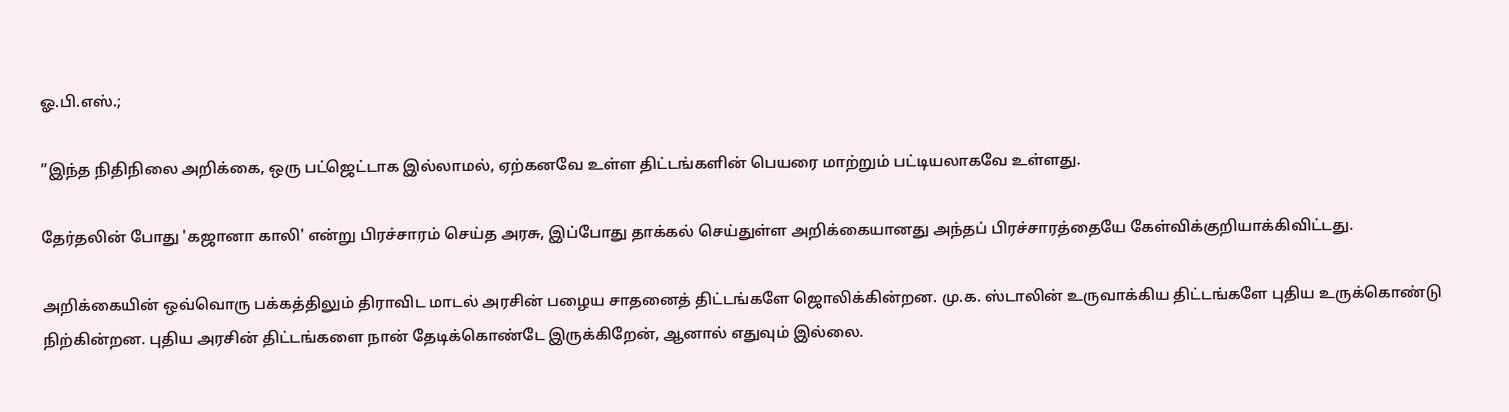ஓ.பி.எஸ்.;

”இந்த நிதிநிலை அறிக்கை, ஒரு பட்ஜெட்டாக இல்லாமல், ஏற்கனவே உள்ள திட்டங்களின் பெயரை மாற்றும் பட்டியலாகவே உள்ளது.

தேர்தலின் போது 'கஜானா காலி' என்று பிரச்சாரம் செய்த அரசு, இப்போது தாக்கல் செய்துள்ள அறிக்கையானது அந்தப் பிரச்சாரத்தையே கேள்விக்குறியாக்கிவிட்டது.

அறிக்கையின் ஒவ்வொரு பக்கத்திலும் திராவிட மாடல் அரசின் பழைய சாதனைத் திட்டங்களே ஜொலிக்கின்றன. மு.க. ஸ்டாலின் உருவாக்கிய திட்டங்களே புதிய உருக்கொண்டு நிற்கின்றன. புதிய அரசின் திட்டங்களை நான் தேடிக்கொண்டே இருக்கிறேன், ஆனால் எதுவும் இல்லை.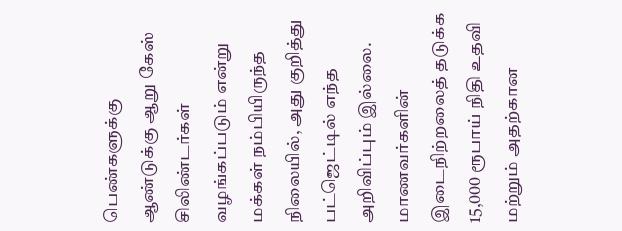பெண்களுக்கு ஆண்டுக்கு ஆறு கேஸ் சிலிண்டர்கள் வழங்கப்படும் என்று மக்கள் நம்பியிருந்த நிலையில், அது குறித்து பட்ஜெட்டில் எந்த அறிவிப்பும் இல்லை. மாணவர்களின் இடைநிற்றலைத் தடுக்க 15,000 ரூபாய் நிதி உதவி மற்றும் அதற்கான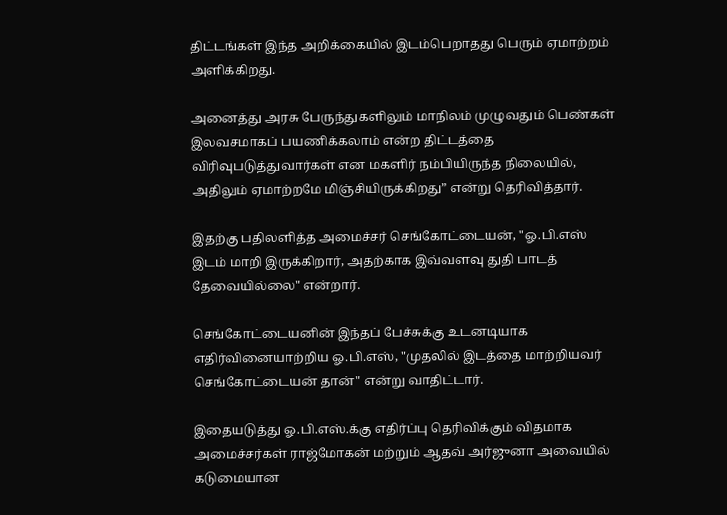திட்டங்கள் இந்த அறிக்கையில் இடம்பெறாதது பெரும் ஏமாற்றம் அளிக்கிறது.

அனைத்து அரசு பேருந்துகளிலும் மாநிலம் முழுவதும் பெண்கள் இலவசமாகப் பயணிக்கலாம் என்ற திட்டத்தை விரிவுபடுத்துவார்கள் என மகளிர் நம்பியிருந்த நிலையில், அதிலும் ஏமாற்றமே மிஞ்சியிருக்கிறது” என்று தெரிவித்தார்.

இதற்கு பதிலளித்த அமைச்சர் செங்கோட்டையன், "ஓ.பி.எஸ் இடம் மாறி இருக்கிறார், அதற்காக இவ்வளவு துதி பாடத் தேவையில்லை" என்றார்.

செங்கோட்டையனின் இந்தப் பேச்சுக்கு உடனடியாக எதிர்வினையாற்றிய ஓ.பி.எஸ், "முதலில் இடத்தை மாற்றியவர் செங்கோட்டையன் தான்" என்று வாதிட்டார்.

இதையடுத்து ஓ.பி.எஸ்.க்கு எதிர்ப்பு தெரிவிக்கும் விதமாக அமைச்சர்கள் ராஜ்மோகன் மற்றும் ஆதவ் அர்ஜுனா அவையில் கடுமையான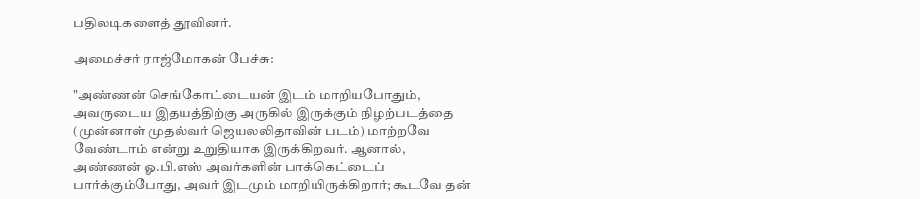பதிலடிகளைத் தூவினர்.

அமைச்சர் ராஜ்மோகன் பேச்சு:

"அண்ணன் செங்கோட்டையன் இடம் மாறியபோதும், அவருடைய இதயத்திற்கு அருகில் இருக்கும் நிழற்படத்தை (முன்னாள் முதல்வர் ஜெயலலிதாவின் படம்) மாற்றவே வேண்டாம் என்று உறுதியாக இருக்கிறவர். ஆனால், அண்ணன் ஓ.பி.எஸ் அவர்களின் பாக்கெட்டைப் பார்க்கும்போது, அவர் இடமும் மாறியிருக்கிறார்; கூடவே தன்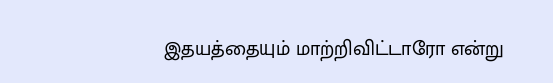இதயத்தையும் மாற்றிவிட்டாரோ என்று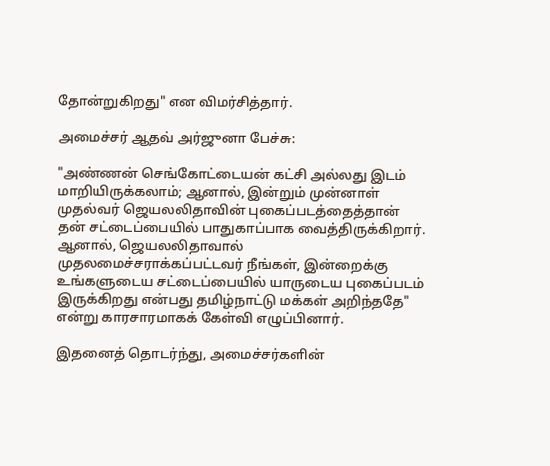தோன்றுகிறது" என விமர்சித்தார்.

அமைச்சர் ஆதவ் அர்ஜுனா பேச்சு:

"அண்ணன் செங்கோட்டையன் கட்சி அல்லது இடம் மாறியிருக்கலாம்; ஆனால், இன்றும் முன்னாள் முதல்வர் ஜெயலலிதாவின் புகைப்படத்தைத்தான் தன் சட்டைப்பையில் பாதுகாப்பாக வைத்திருக்கிறார். ஆனால், ஜெயலலிதாவால் முதலமைச்சராக்கப்பட்டவர் நீங்கள், இன்றைக்கு உங்களுடைய சட்டைப்பையில் யாருடைய புகைப்படம் இருக்கிறது என்பது தமிழ்நாட்டு மக்கள் அறிந்ததே" என்று காரசாரமாகக் கேள்வி எழுப்பினார்.

இதனைத் தொடர்ந்து, அமைச்சர்களின்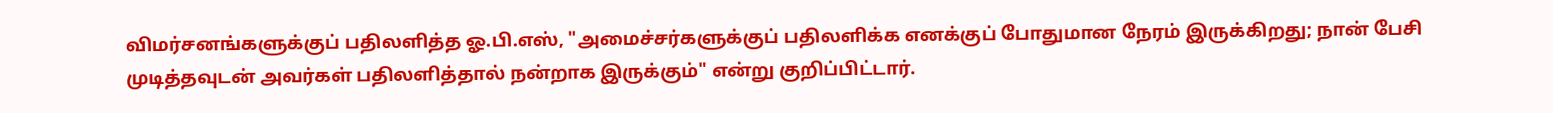விமர்சனங்களுக்குப் பதிலளித்த ஓ.பி.எஸ், "அமைச்சர்களுக்குப் பதிலளிக்க எனக்குப் போதுமான நேரம் இருக்கிறது; நான் பேசி முடித்தவுடன் அவர்கள் பதிலளித்தால் நன்றாக இருக்கும்" என்று குறிப்பிட்டார்.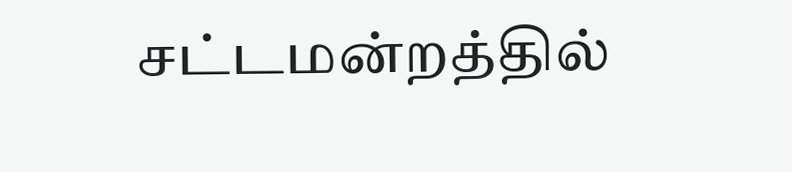சட்டமன்றத்தில்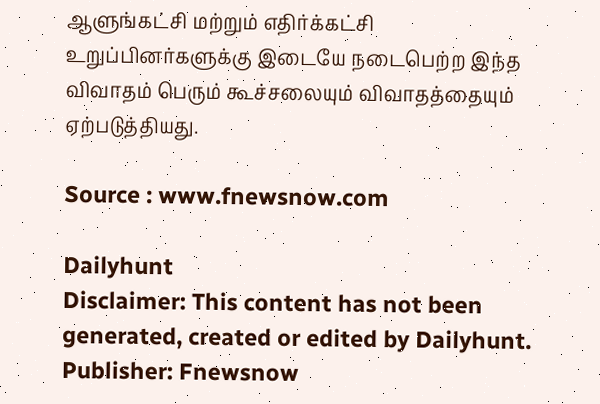ஆளுங்கட்சி மற்றும் எதிர்க்கட்சி உறுப்பினர்களுக்கு இடையே நடைபெற்ற இந்த விவாதம் பெரும் கூச்சலையும் விவாதத்தையும் ஏற்படுத்தியது.

Source : www.fnewsnow.com

Dailyhunt
Disclaimer: This content has not been generated, created or edited by Dailyhunt. Publisher: Fnewsnow